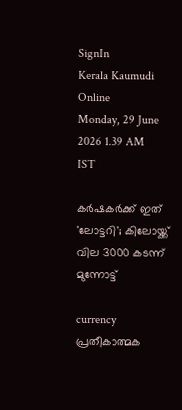SignIn
Kerala Kaumudi Online
Monday, 29 June 2026 1.39 AM IST

കര്‍ഷകര്‍ക്ക് ഇത് 'ലോട്ടറി'; കിലോയ്ക്ക് വില 3000 കടന്ന് മുന്നോട്ട്

currency
പ്രതീകാത്മക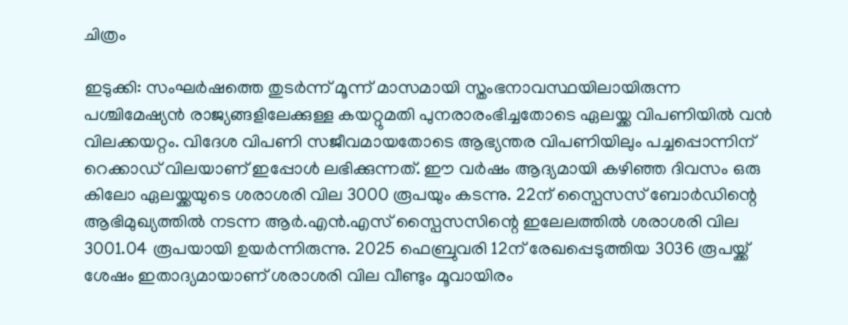ചിത്രം

ഇടുക്കി: സംഘര്‍ഷത്തെ തുടര്‍ന്ന് മൂന്ന് മാസമായി സ്തംഭനാവസ്ഥയിലായിരുന്ന പശ്ചിമേഷ്യന്‍ രാജ്യങ്ങളിലേക്കുള്ള കയറ്റുമതി പുനരാരംഭിച്ചതോടെ ഏലയ്ക്ക വിപണിയില്‍ വന്‍ വിലക്കയറ്റം. വിദേശ വിപണി സജീവമായതോടെ ആഭ്യന്തര വിപണിയിലും പച്ചപ്പൊന്നിന് റെക്കാഡ് വിലയാണ് ഇപ്പോള്‍ ലഭിക്കുന്നത്. ഈ വര്‍ഷം ആദ്യമായി കഴിഞ്ഞ ദിവസം ഒരു കിലോ ഏലയ്ക്കയുടെ ശരാശരി വില 3000 രൂപയും കടന്നു. 22ന് സ്പൈസസ് ബോര്‍ഡിന്റെ ആഭിമുഖ്യത്തില്‍ നടന്ന ആര്‍.എന്‍.എസ് സ്പൈസസിന്റെ ഇലേലത്തില്‍ ശരാശരി വില 3001.04 രൂപയായി ഉയര്‍ന്നിരുന്നു. 2025 ഫെബ്രുവരി 12ന് രേഖപ്പെടുത്തിയ 3036 രൂപയ്ക്ക് ശേഷം ഇതാദ്യമായാണ് ശരാശരി വില വീണ്ടും മൂവായിരം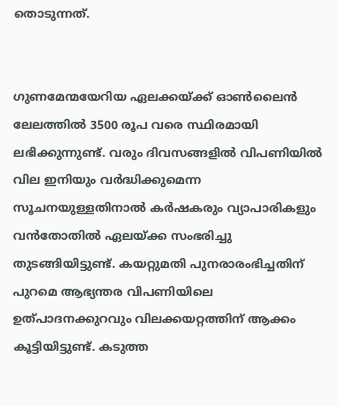തൊടുന്നത്.


ഗുണമേന്മയേറിയ ഏലക്കയ്ക്ക് ഓണ്‍ലൈന്‍ ലേലത്തില്‍ 3500 രൂപ വരെ സ്ഥിരമായി ലഭിക്കുന്നുണ്ട്. വരും ദിവസങ്ങളില്‍ വിപണിയില്‍ വില ഇനിയും വര്‍ദ്ധിക്കുമെന്ന സൂചനയുള്ളതിനാല്‍ കര്‍ഷകരും വ്യാപാരികളും വന്‍തോതില്‍ ഏലയ്ക്ക സംഭരിച്ചു തുടങ്ങിയിട്ടുണ്ട്. കയറ്റുമതി പുനരാരംഭിച്ചതിന് പുറമെ ആഭ്യന്തര വിപണിയിലെ ഉത്പാദനക്കുറവും വിലക്കയറ്റത്തിന് ആക്കം കൂട്ടിയിട്ടുണ്ട്. കടുത്ത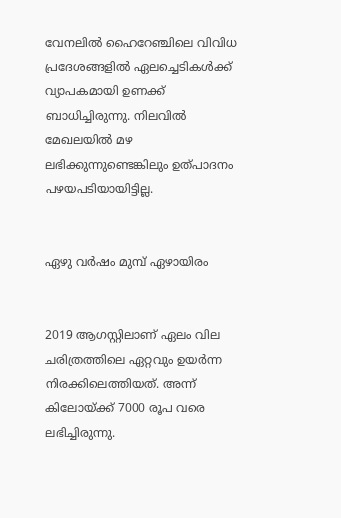വേനലില്‍ ഹൈറേഞ്ചിലെ വിവിധ പ്രദേശങ്ങളില്‍ ഏലച്ചെടികള്‍ക്ക് വ്യാപകമായി ഉണക്ക് ബാധിച്ചിരുന്നു. നിലവില്‍ മേഖലയില്‍ മഴ ലഭിക്കുന്നുണ്ടെങ്കിലും ഉത്പാദനം പഴയപടിയായിട്ടില്ല.


ഏഴു വര്‍ഷം മുമ്പ് ഏഴായിരം


2019 ആഗസ്റ്റിലാണ് ഏലം വില ചരിത്രത്തിലെ ഏറ്റവും ഉയര്‍ന്ന നിരക്കിലെത്തിയത്. അന്ന് കിലോയ്ക്ക് 7000 രൂപ വരെ ലഭിച്ചിരുന്നു.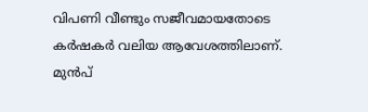വിപണി വീണ്ടും സജീവമായതോടെ കര്‍ഷകര്‍ വലിയ ആവേശത്തിലാണ്. മുന്‍പ്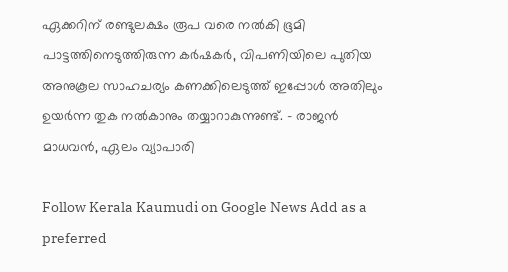ഏക്കറിന് രണ്ടുലക്ഷം രൂപ വരെ നല്‍കി ഭൂമി പാട്ടത്തിനെടുത്തിരുന്ന കര്‍ഷകര്‍, വിപണിയിലെ പുതിയ അനുകൂല സാഹചര്യം കണക്കിലെടുത്ത് ഇപ്പോള്‍ അതിലും ഉയര്‍ന്ന തുക നല്‍കാനും തയ്യാറാകുന്നുണ്ട്. - രാജന്‍ മാധവന്‍, ഏലം വ്യാപാരി

Follow Kerala Kaumudi on Google News Add as a preferred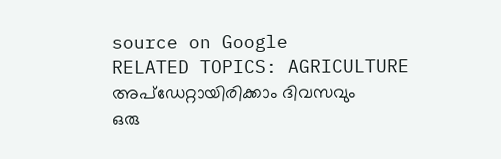source on Google
RELATED TOPICS: AGRICULTURE
അപ്ഡേറ്റായിരിക്കാം ദിവസവും
ഒരു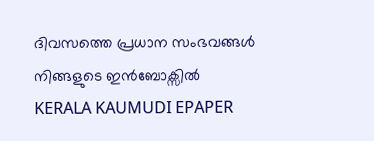ദിവസത്തെ പ്രധാന സംഭവങ്ങൾ നിങ്ങളുടെ ഇൻബോക്സിൽ
KERALA KAUMUDI EPAPER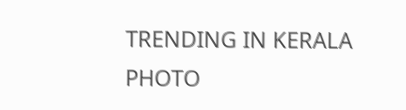TRENDING IN KERALA
PHOTO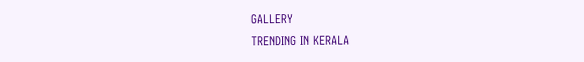GALLERY
TRENDING IN KERALA